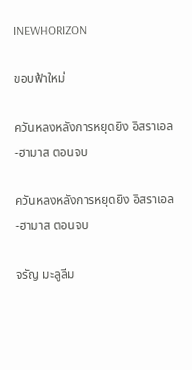INEWHORIZON

ขอบฟ้าใหม่

ควันหลงหลังการหยุดยิง อิสราเอล-ฮามาส ตอนจบ

ควันหลงหลังการหยุดยิง อิสราเอล-ฮามาส ตอนจบ

จรัญ มะลูลีม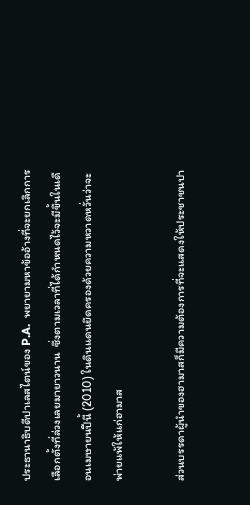ประธานาธิบดีปาเลสไตน์ของ P.A.  พยายามหาข้ออ้างที่จะยกเลิกการเลือกตั้งที่ล่วงเลยมายาวนาน  ซึ่งตามเวลาที่ได้กำหนดไว้จะมีขึ้นในเดือนเมษายนปีนี้ (2010) ในดินแดนยึดครองด้วยความหวาดหวั่นว่าจะพ่ายแพ้ให้แก่ฮามาส

ส่วนบรรดาผู้นำของฮามาสก็มีความต้องการที่จะแสดงให้ประชาชนปา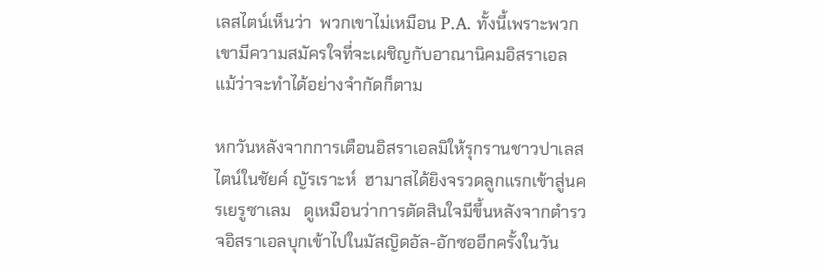เลสไตน์เห็นว่า  พวกเขาไม่เหมือน P.A. ทั้งนี้เพราะพวกเขามีความสมัครใจที่จะเผชิญกับอาณานิคมอิสราเอล   แม้ว่าจะทำได้อย่างจำกัดก็ตาม

หกวันหลังจากการเตือนอิสราเอลมิให้รุกรานชาวปาเลสไตน์ในชัยค์ ญัรเราะห์  ฮามาสได้ยิงจรวดลูกแรกเข้าสู่นครเยรูซาเลม   ดูเหมือนว่าการตัดสินใจมีขึ้นหลังจากตำรวจอิสราเอลบุกเข้าไปในมัสญิดอัล-อักซออีกครั้งในวัน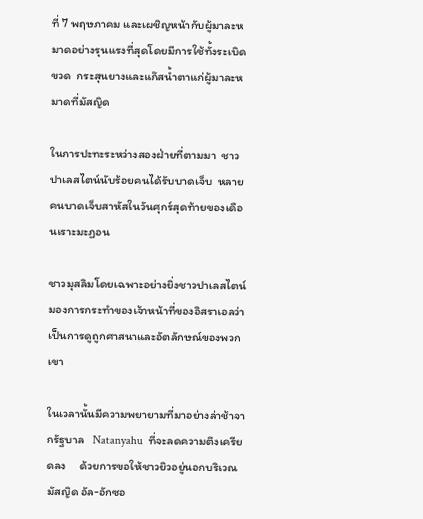ที่ 7 พฤษภาคม และเผชิญหน้ากับผู้มาละหมาดอย่างรุนแรงที่สุดโดยมีการใช้ทั้งระเบิดขวด  กระสุนยางและแก๊สน้ำตาแก่ผู้มาละหมาดที่มัสญิด

ในการปะทะระหว่างสองฝ่ายที่ตามมา  ชาวปาเลสไตน์นับร้อยคนได้รับบาดเจ็บ  หลายคนบาดเจ็บสาหัสในวันศุกร์สุดท้ายของเดือนเราะมะฏอน

ชาวมุสลิมโดยเฉพาะอย่างยิ่งชาวปาเลสไตน์มองการกระทำของเจ้าหน้าที่ของอิสราเอลว่าเป็นการดูถูกศาสนาและอัตลักษณ์ของพวกเขา

ในเวลานั้นมีความพยายามที่มาอย่างล่าช้าจากรัฐบาล   Natanyahu  ที่จะลดความตึงเครียดลง     ด้วยการขอให้ชาวยิวอยู่นอกบริเวณมัสญิด อัล-อักซอ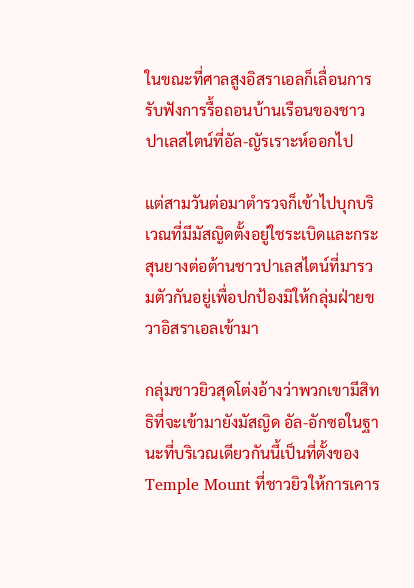ในขณะที่ศาลสูงอิสราเอลก็เลื่อนการรับฟังการรื้อถอนบ้านเรือนของชาวปาเลสไตน์ที่อัล-ญัรเราะห์ออกไป

แต่สามวันต่อมาตำรวจก็เข้าไปบุกบริเวณที่มีมัสญิดตั้งอยู่ใชระเบิดและกระสุนยางต่อต้านชาวปาเลสไตน์ที่มารวมตัวกันอยู่เพื่อปกป้องมิให้กลุ่มฝ่ายขวาอิสราเอลเข้ามา

กลุ่มชาวยิวสุดโต่งอ้างว่าพวกเขามีสิทธิที่จะเข้ามายังมัสญิด อัล-อักซอในฐานะที่บริเวณเดียวกันนี้เป็นที่ตั้งของ Temple Mount ที่ชาวยิวให้การเคาร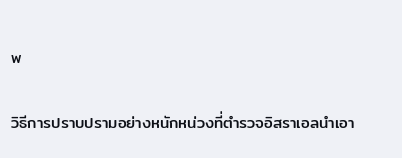พ

วิธีการปราบปรามอย่างหนักหน่วงที่ตำรวจอิสราเอลนำเอา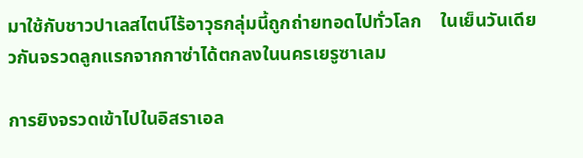มาใช้กับชาวปาเลสไตน์ไร้อาวุธกลุ่มนี้ถูกถ่ายทอดไปทั่วโลก    ในเย็นวันเดียวกันจรวดลูกแรกจากกาซ่าได้ตกลงในนครเยรูซาเลม

การยิงจรวดเข้าไปในอิสราเอล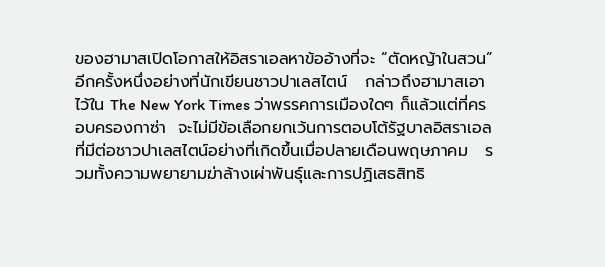ของฮามาสเปิดโอกาสให้อิสราเอลหาข้ออ้างที่จะ “ตัดหญ้าในสวน” อีกครั้งหนึ่งอย่างที่นักเขียนชาวปาเลสไตน์   กล่าวถึงฮามาสเอาไว้ใน The New York Times ว่าพรรคการเมืองใดๆ ก็แล้วแต่ที่ครอบครองกาซ่า  จะไม่มีข้อเลือกยกเว้นการตอบโต้รัฐบาลอิสราเอลที่มีต่อชาวปาเลสไตน์อย่างที่เกิดขึ้นเมื่อปลายเดือนพฤษภาคม   รวมทั้งความพยายามฆ่าล้างเผ่าพันธุ์และการปฏิเสธสิทธิ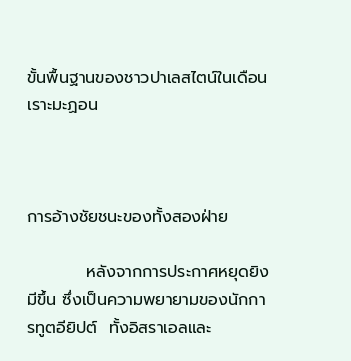ขั้นพื้นฐานของชาวปาเลสไตน์ในเดือนเราะมะฏอน



การอ้างชัยชนะของทั้งสองฝ่าย

          หลังจากการประกาศหยุดยิงมีขึ้น ซึ่งเป็นความพยายามของนักการทูตอียิปต์  ทั้งอิสราเอลและ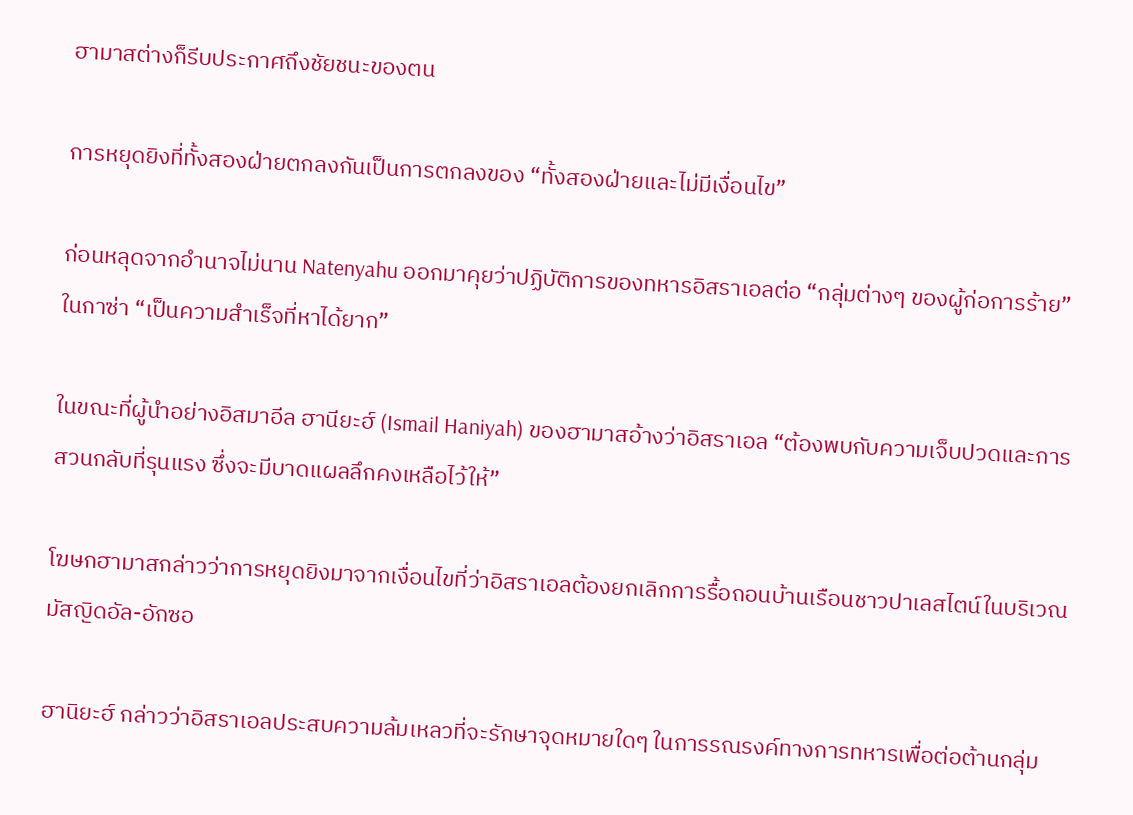ฮามาสต่างก็รีบประกาศถึงชัยชนะของตน

การหยุดยิงที่ทั้งสองฝ่ายตกลงกันเป็นการตกลงของ “ทั้งสองฝ่ายและไม่มีเงื่อนไข”

ก่อนหลุดจากอำนาจไม่นาน Natenyahu ออกมาคุยว่าปฏิบัติการของทหารอิสราเอลต่อ “กลุ่มต่างๆ ของผู้ก่อการร้าย” ในกาซ่า “เป็นความสำเร็จที่หาได้ยาก”

ในขณะที่ผู้นำอย่างอิสมาอีล ฮานียะฮ์ (Ismail Haniyah) ของฮามาสอ้างว่าอิสราเอล “ต้องพบกับความเจ็บปวดและการสวนกลับที่รุนแรง ซึ่งจะมีบาดแผลลึกคงเหลือไว้ให้”

โฆษกฮามาสกล่าวว่าการหยุดยิงมาจากเงื่อนไขที่ว่าอิสราเอลต้องยกเลิกการรื้อถอนบ้านเรือนชาวปาเลสไตน์ในบริเวณมัสญิดอัล-อักซอ

ฮานิยะฮ์ กล่าวว่าอิสราเอลประสบความล้มเหลวที่จะรักษาจุดหมายใดๆ ในการรณรงค์ทางการทหารเพื่อต่อต้านกลุ่ม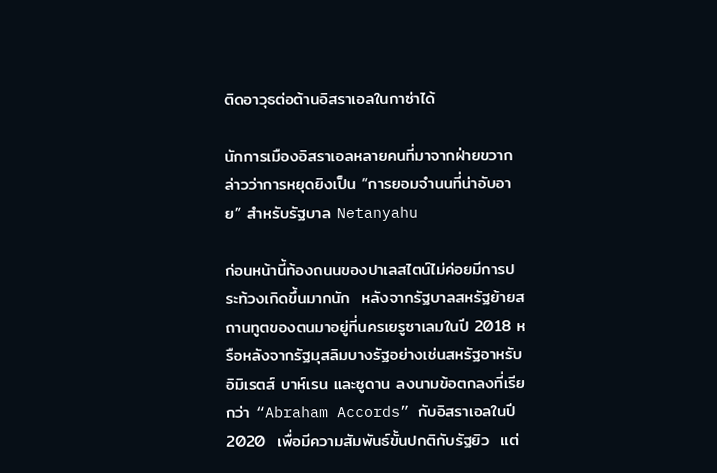ติดอาวุธต่อต้านอิสราเอลในกาซ่าได้

นักการเมืองอิสราเอลหลายคนที่มาจากฝ่ายขวากล่าวว่าการหยุดยิงเป็น “การยอมจำนนที่น่าอับอาย” สำหรับรัฐบาล Netanyahu

ก่อนหน้านี้ท้องถนนของปาเลสไตน์ไม่ค่อยมีการประท้วงเกิดขึ้นมากนัก  หลังจากรัฐบาลสหรัฐย้ายสถานทูตของตนมาอยู่ที่นครเยรูซาเลมในปี 2018 หรือหลังจากรัฐมุสลิมบางรัฐอย่างเช่นสหรัฐอาหรับอิมิเรตส์ บาห์เรน และซูดาน ลงนามข้อตกลงที่เรียกว่า “Abraham Accords” กับอิสราเอลในปี 2020  เพื่อมีความสัมพันธ์ขั้นปกติกับรัฐยิว  แต่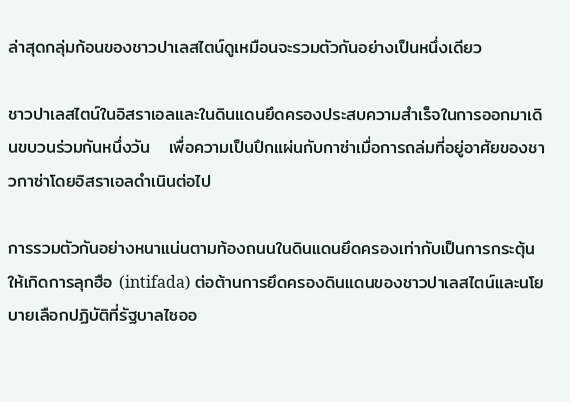ล่าสุดกลุ่มก้อนของชาวปาเลสไตน์ดูเหมือนจะรวมตัวกันอย่างเป็นหนึ่งเดียว

ชาวปาเลสไตน์ในอิสราเอลและในดินแดนยึดครองประสบความสำเร็จในการออกมาเดินขบวนร่วมกันหนึ่งวัน   เพื่อความเป็นปึกแผ่นกับกาซ่าเมื่อการถล่มที่อยู่อาศัยของชาวกาซ่าโดยอิสราเอลดำเนินต่อไป

การรวมตัวกันอย่างหนาแน่นตามท้องถนนในดินแดนยึดครองเท่ากับเป็นการกระตุ้นให้เกิดการลุกฮือ (intifada) ต่อต้านการยึดครองดินแดนของชาวปาเลสไตน์และนโยบายเลือกปฏิบัติที่รัฐบาลไซออ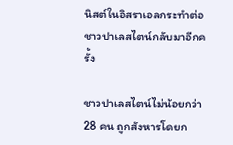นิสต์ในอิสราเอลกระทำต่อชาวปาเลสไตน์กลับมาอีกครั้ง

ชาวปาเลสไตน์ไม่น้อยกว่า 28 คน ถูกสังหารโดยก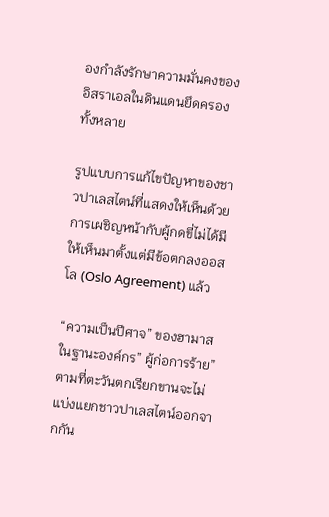องกำลังรักษาความมั่นคงของอิสราเอลในดินแดนยึดครองทั้งหลาย

รูปแบบการแก้ไขปัญหาของชาวปาเลสไตน์ที่แสดงให้เห็นด้วยการเผชิญหน้ากับผู้กดขี่ไม่ได้มีให้เห็นมาตั้งแต่มีข้อตกลงออสโล (Oslo Agreement) แล้ว

“ความเป็นปีศาจ” ของฮามาสในฐานะองค์กร” ผู้ก่อการร้าย” ตามที่ตะวันตกเรียกขานจะไม่แบ่งแยกชาวปาเลสไตน์ออกจากกัน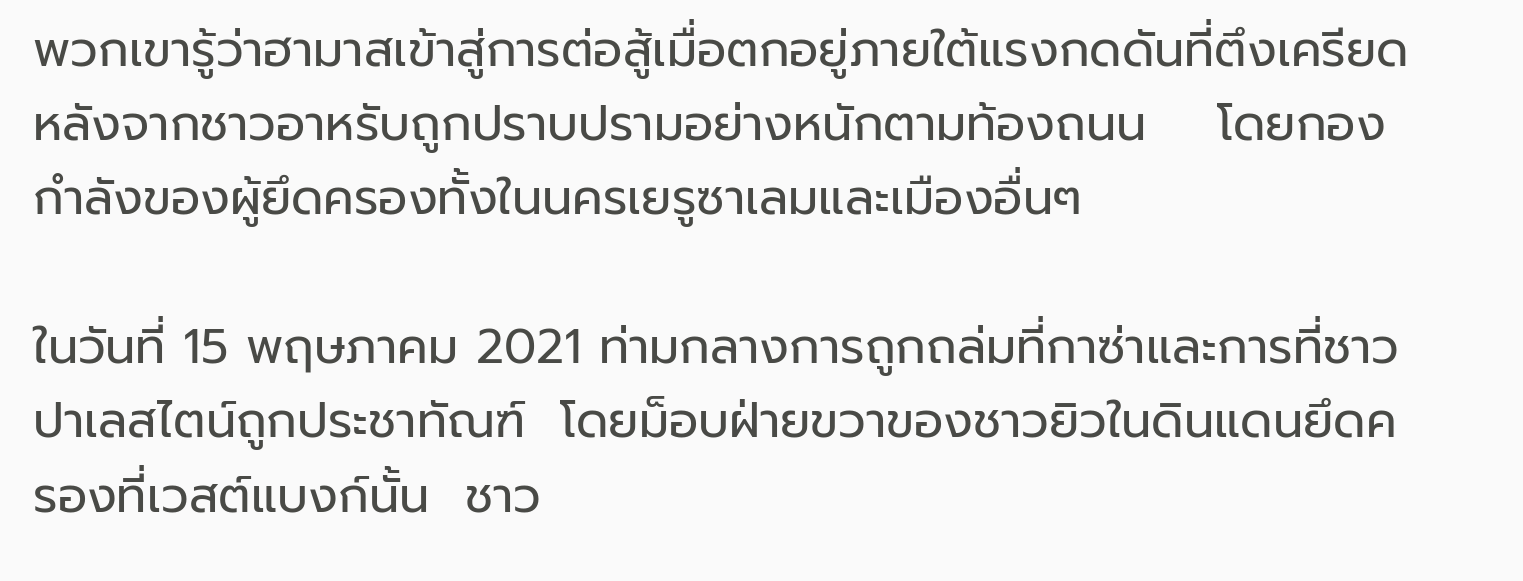พวกเขารู้ว่าฮามาสเข้าสู่การต่อสู้เมื่อตกอยู่ภายใต้แรงกดดันที่ตึงเครียด  หลังจากชาวอาหรับถูกปราบปรามอย่างหนักตามท้องถนน    โดยกองกำลังของผู้ยึดครองทั้งในนครเยรูซาเลมและเมืองอื่นๆ

ในวันที่ 15 พฤษภาคม 2021 ท่ามกลางการถูกถล่มที่กาซ่าและการที่ชาวปาเลสไตน์ถูกประชาทัณฑ์  โดยม็อบฝ่ายขวาของชาวยิวในดินแดนยึดครองที่เวสต์แบงก์นั้น  ชาว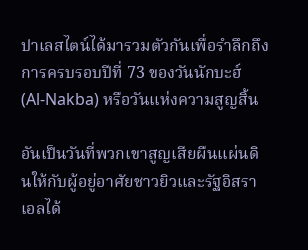ปาเลสไตน์ได้มารวมตัวกันเพื่อรำลึกถึงการครบรอบปีที่ 73 ของวันนักบะฮ์ (Al-Nakba) หรือวันแห่งความสูญสิ้น

อันเป็นวันที่พวกเขาสูญเสียผืนแผ่นดินให้กับผู้อยู่อาศัยชาวยิวและรัฐอิสราเอลได้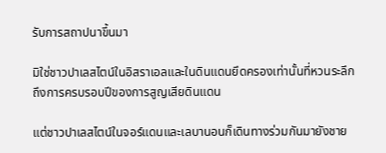รับการสถาปนาขึ้นมา

มิใช่ชาวปาเลสไตน์ในอิสราเอลและในดินแดนยึดครองเท่านั้นที่หวนระลึกถึงการครบรอบปีของการสูญเสียดินแดน

แต่ชาวปาเลสไตน์ในจอร์แดนและเลบานอนก็เดินทางร่วมกันมายังชาย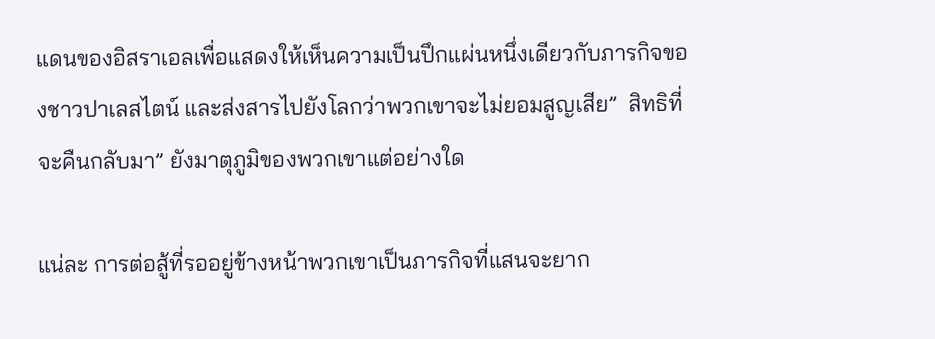แดนของอิสราเอลเพื่อแสดงให้เห็นความเป็นปึกแผ่นหนึ่งเดียวกับภารกิจของชาวปาเลสไตน์ และส่งสารไปยังโลกว่าพวกเขาจะไม่ยอมสูญเสีย”  สิทธิที่จะคืนกลับมา” ยังมาตุภูมิของพวกเขาแต่อย่างใด

แน่ละ การต่อสู้ที่รออยู่ข้างหน้าพวกเขาเป็นภารกิจที่แสนจะยาก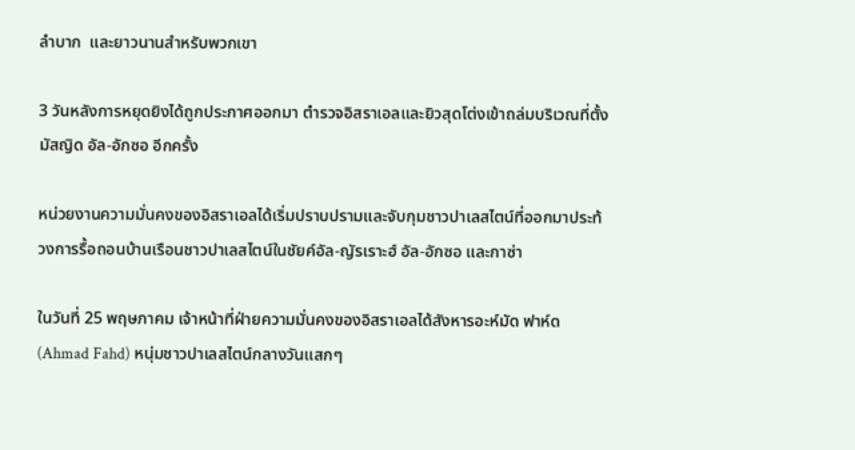ลำบาก  และยาวนานสำหรับพวกเขา

3 วันหลังการหยุดยิงได้ถูกประกาศออกมา ตำรวจอิสราเอลและยิวสุดโต่งเข้าถล่มบริเวณที่ตั้งมัสญิด อัล-อักซอ อีกครั้ง

หน่วยงานความมั่นคงของอิสราเอลได้เริ่มปราบปรามและจับกุมชาวปาเลสไตน์ที่ออกมาประท้วงการรื้อถอนบ้านเรือนชาวปาเลสไตน์ในชัยค์อัล-ญัรเราะฮ์ อัล-อักซอ และกาซ่า

ในวันที่ 25 พฤษภาคม เจ้าหน้าที่ฝ่ายความมั่นคงของอิสราเอลได้สังหารอะห์มัด ฟาห์ด (Ahmad Fahd) หนุ่มชาวปาเลสไตน์กลางวันแสกๆ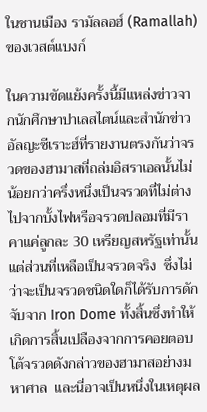ในชานเมือง รามัลลอฮ์ (Ramallah) ของเวสต์แบงก์

ในความขัดแย้งครั้งนี้มีแหล่งข่าวจากนักศึกษาปาเลสไตน์และสำนักข่าวอัลญะซีเราะฮ์ที่รายงานตรงกันว่าจรวดของฮามาสที่ถล่มอิสราเอลนั้นไม่น้อยกว่าครึ่งหนึ่งเป็นจรวดที่ไม่ต่างไปจากบั้งไฟหรือจรวดปลอมที่มีราคาแค่ลูกละ 30 เหรียญสหรัฐเท่านั้น  แต่ส่วนที่เหลือเป็นจรวดจริง  ซึ่งไม่ว่าจะเป็นจรวดชนิดใดก็ได้รับการดักจับจาก Iron Dome ทั้งสิ้นซึ่งทำให้เกิดการสิ้นเปลืองจากการคอยตอบโต้จรวดดังกล่าวของฮามาสอย่างมหาศาล  และนี่อาจเป็นหนึ่งในเหตุผล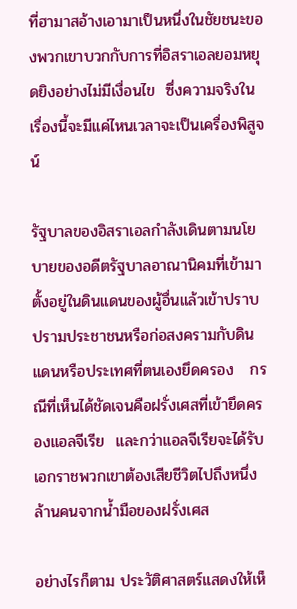ที่ฮามาสอ้างเอามาเป็นหนึ่งในชัยชนะของพวกเขาบวกกับการที่อิสราเอลยอมหยุดยิงอย่างไม่มีเงื่อนไข  ซึ่งความจริงในเรื่องนี้จะมีแค่ไหนเวลาจะเป็นเครื่องพิสูจน์

รัฐบาลของอิสราเอลกำลังเดินตามนโยบายของอดีตรัฐบาลอาณานิคมที่เข้ามาตั้งอยู่ในดินแดนของผู้อื่นแล้วเข้าปราบปรามประชาชนหรือก่อสงครามกับดินแดนหรือประเทศที่ตนเองยึดครอง   กรณีที่เห็นได้ชัดเจนคือฝรั่งเศสที่เข้ายึดครองแอลจีเรีย  และกว่าแอลจีเรียจะได้รับเอกราชพวกเขาต้องเสียชีวิตไปถึงหนึ่งล้านคนจากน้ำมือของฝรั่งเศส

อย่างไรก็ตาม ประวัติศาสตร์แสดงให้เห็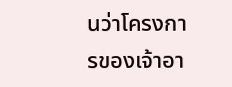นว่าโครงการของเจ้าอา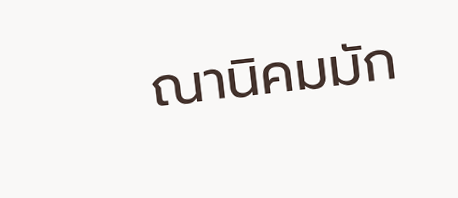ณานิคมมัก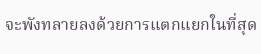จะพังทลายลงด้วยการแตกแยกในที่สุด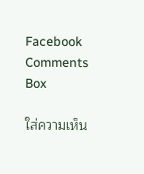Facebook Comments Box

ใส่ความเห็น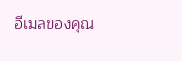อีเมลของคุณ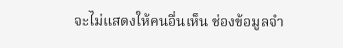จะไม่แสดงให้คนอื่นเห็น ช่องข้อมูลจำ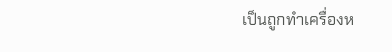เป็นถูกทำเครื่องห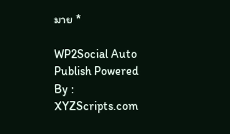มาย *

WP2Social Auto Publish Powered By : XYZScripts.com